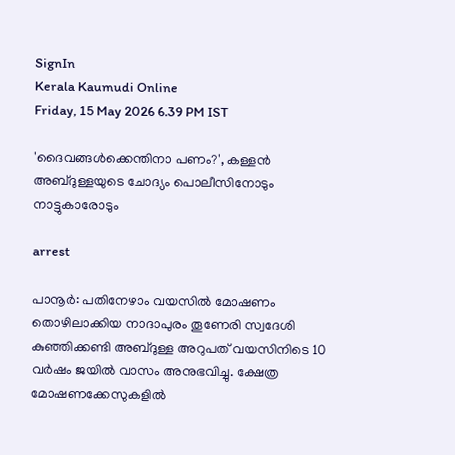SignIn
Kerala Kaumudi Online
Friday, 15 May 2026 6.39 PM IST

'ദൈവങ്ങൾക്കെന്തിനാ പണം?', കള്ളൻ അബ്‌ദുള്ളയുടെ ചോദ്യം പൊലീസിനോടും നാട്ടുകാരോടും

arrest

പാനൂർ: പതിനേഴാം വയസിൽ മോഷണം തൊഴിലാക്കിയ നാദാപുരം തൂണേരി സ്വദേശി കുഞ്ഞിക്കണ്ടി അബ്ദുള്ള അറുപത് വയസിനിടെ 10 വർഷം ജയിൽ വാസം അനുഭവിച്ചു. ക്ഷേത്ര മോഷണക്കേസുകളിൽ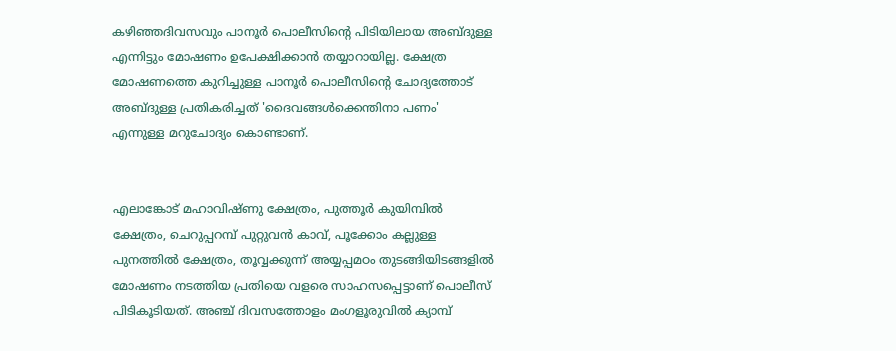കഴിഞ്ഞദിവസവും പാനൂർ പൊലീസിന്റെ പിടിയിലായ അബ്ദുള്ള എന്നിട്ടും മോഷണം ഉപേക്ഷിക്കാൻ തയ്യാറായില്ല. ക്ഷേത്ര മോഷണത്തെ കുറിച്ചുള്ള പാനൂർ പൊലീസിന്റെ ചോദ്യത്തോട് അബ്ദുള്ള പ്രതികരിച്ചത് 'ദൈവങ്ങൾക്കെന്തിനാ പണം' എന്നുള്ള മറുചോദ്യം കൊണ്ടാണ്.


എലാങ്കോട് മഹാവിഷ്ണു ക്ഷേത്രം, പുത്തൂർ കുയിമ്പിൽ ക്ഷേത്രം, ചെറുപ്പറമ്പ് പുറ്റുവൻ കാവ്, പൂക്കോം കല്ലുള്ള പുനത്തിൽ ക്ഷേത്രം, തൂവ്വക്കുന്ന് അയ്യപ്പമഠം തുടങ്ങിയിടങ്ങളിൽ മോഷണം നടത്തിയ പ്രതിയെ വളരെ സാഹസപ്പെട്ടാണ് പൊലീസ് പിടികൂടിയത്. അഞ്ച് ദിവസത്തോളം മംഗളൂരുവിൽ ക്യാമ്പ്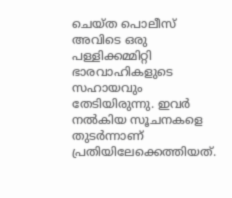ചെയ്ത പൊലീസ് അവിടെ ഒരു പള്ളിക്കമ്മിറ്റി ഭാരവാഹികളുടെ സഹായവും തേടിയിരുന്നു. ഇവർ നൽകിയ സൂചനകളെ തുടർന്നാണ് പ്രതിയിലേക്കെത്തിയത്.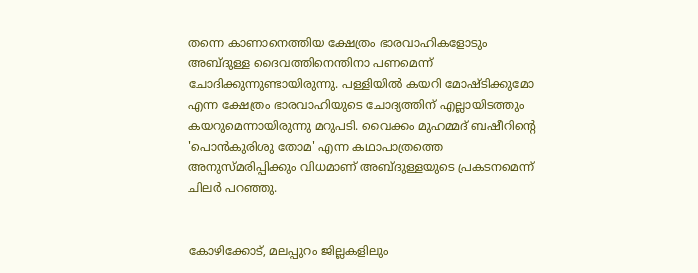തന്നെ കാണാനെത്തിയ ക്ഷേത്രം ഭാരവാഹികളോടും അബ്ദുള്ള ദൈവത്തിനെന്തിനാ പണമെന്ന് ചോദിക്കുന്നുണ്ടായിരുന്നു. പള്ളിയിൽ കയറി മോഷ്ടിക്കുമോ എന്ന ക്ഷേത്രം ഭാരവാഹിയുടെ ചോദ്യത്തിന് എല്ലായിടത്തും കയറുമെന്നായിരുന്നു മറുപടി. വൈക്കം മുഹമ്മദ് ബഷീറിന്റെ 'പൊൻകുരിശു തോമ' എന്ന കഥാപാത്രത്തെ അനുസ്മരിപ്പിക്കും വിധമാണ് അബ്ദുള്ളയുടെ പ്രകടനമെന്ന് ചിലർ പറഞ്ഞു.


കോഴിക്കോട്, മലപ്പുറം ജില്ലകളിലും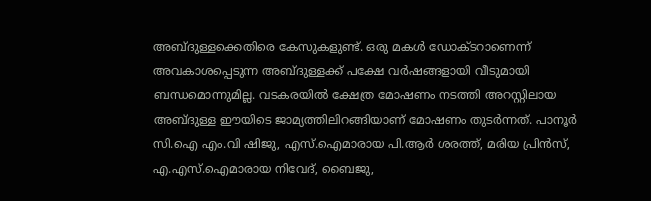അബ്ദുള്ളക്കെതിരെ കേസുകളുണ്ട്. ഒരു മകൾ ഡോക്ടറാണെന്ന് അവകാശപ്പെടുന്ന അബ്ദുള്ളക്ക് പക്ഷേ വർഷങ്ങളായി വീടുമായി ബന്ധമൊന്നുമില്ല. വടകരയിൽ ക്ഷേത്ര മോഷണം നടത്തി അറസ്റ്റിലായ അബ്ദുള്ള ഈയിടെ ജാമ്യത്തിലിറങ്ങിയാണ് മോഷണം തുടർന്നത്. പാനൂർ സി.ഐ എം.വി ഷിജു, എസ്.ഐമാരായ പി.ആർ ശരത്ത്, മരിയ പ്രിൻസ്, എ.എസ്.ഐമാരായ നിവേദ്, ബൈജു,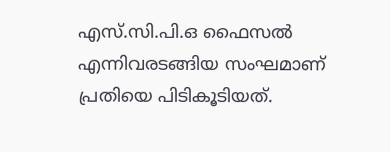എസ്.സി.പി.ഒ ഫൈസൽ എന്നിവരടങ്ങിയ സംഘമാണ് പ്രതിയെ പിടികൂടിയത്.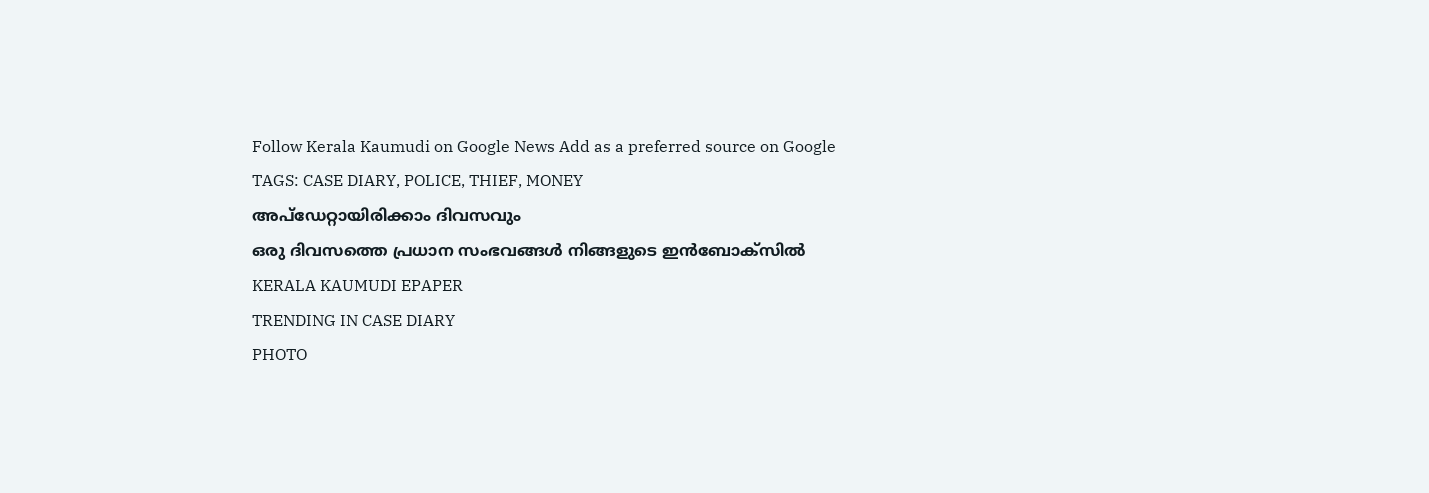Follow Kerala Kaumudi on Google News Add as a preferred source on Google
TAGS: CASE DIARY, POLICE, THIEF, MONEY
അപ്ഡേറ്റായിരിക്കാം ദിവസവും
ഒരു ദിവസത്തെ പ്രധാന സംഭവങ്ങൾ നിങ്ങളുടെ ഇൻബോക്സിൽ
KERALA KAUMUDI EPAPER
TRENDING IN CASE DIARY
PHOTO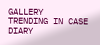GALLERY
TRENDING IN CASE DIARY